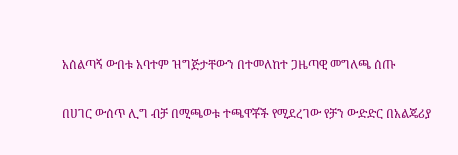አሰልጣኝ ውበቱ አባተም ዝግጅታቸውን በተመለከተ ጋዜጣዊ መግለጫ ሰጡ

በሀገር ውሰጥ ሊግ ብቻ በሚጫወቱ ተጫዋቾች የሚደረገው የቻን ውድድር በአልጄሪያ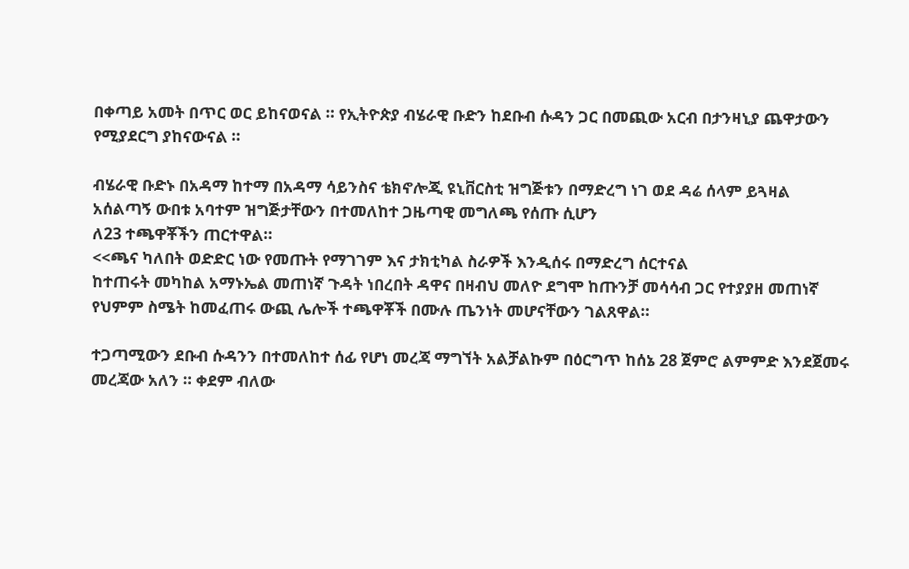በቀጣይ አመት በጥር ወር ይከናወናል ። የኢትዮጵያ ብሄራዊ ቡድን ከደቡብ ሱዳን ጋር በመጪው አርብ በታንዛኒያ ጨዋታውን የሚያደርግ ያከናውናል ።

ብሄራዊ ቡድኑ በአዳማ ከተማ በአዳማ ሳይንስና ቴክኖሎጂ ዩኒቨርስቲ ዝግጅቱን በማድረግ ነገ ወደ ዳሬ ሰላም ይጓዛል
አሰልጣኝ ውበቱ አባተም ዝግጅታቸውን በተመለከተ ጋዜጣዊ መግለጫ የሰጡ ሲሆን
ለ23 ተጫዋቾችን ጠርተዋል።
<<ጫና ካለበት ወድድር ነው የመጡት የማገገም እና ታክቲካል ስራዎች እንዲሰሩ በማድረግ ሰርተናል
ከተጠሩት መካከል አማኑኤል መጠነኛ ጉዳት ነበረበት ዳዋና በዛብህ መለዮ ደግሞ ከጡንቻ መሳሳብ ጋር የተያያዘ መጠነኛ የህምም ስሜት ከመፈጠሩ ውጪ ሌሎች ተጫዋቾች በሙሉ ጤንነት መሆናቸውን ገልጸዋል።

ተጋጣሚውን ደቡብ ሱዳንን በተመለከተ ሰፊ የሆነ መረጃ ማግኘት አልቻልኩም በዕርግጥ ከሰኔ 28 ጀምሮ ልምምድ እንደጀመሩ መረጃው አለን ። ቀደም ብለው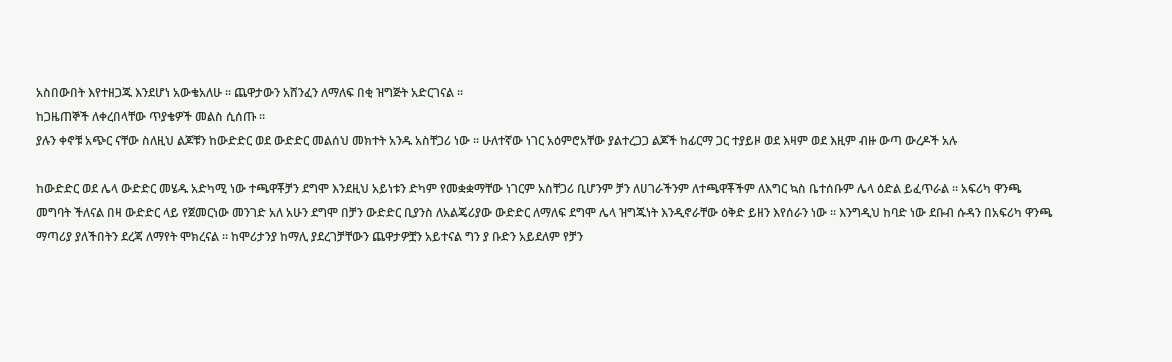አስበውበት እየተዘጋጁ እንደሆነ አውቄአለሁ ። ጨዋታውን አሸንፈን ለማለፍ በቂ ዝግጅት አድርገናል ።
ከጋዜጠኞች ለቀረበላቸው ጥያቄዎች መልስ ሲሰጡ ።
ያሉን ቀኖቹ አጭር ናቸው ስለዚህ ልጆቹን ከውድድር ወደ ውድድር መልሰህ መክተት አንዱ አስቸጋሪ ነው ። ሁለተኛው ነገር አዕምሮአቸው ያልተረጋጋ ልጆች ከፊርማ ጋር ተያይዞ ወደ እዛም ወደ እዚም ብዙ ውጣ ውረዶች አሉ

ከውድድር ወደ ሌላ ውድድር መሄዱ አድካሚ ነው ተጫዋቾቻን ደግሞ እንደዚህ አይነቱን ድካም የመቋቋማቸው ነገርም አስቸጋሪ ቢሆንም ቻን ለሀገራችንም ለተጫዋቾችም ለእግር ኳስ ቤተሰቡም ሌላ ዕድል ይፈጥራል ። አፍሪካ ዋንጫ መግባት ችለናል በዛ ውድድር ላይ የጀመርነው መንገድ አለ አሁን ደግሞ በቻን ውድድር ቢያንስ ለአልጄሪያው ውድድር ለማለፍ ደግሞ ሌላ ዝግጁነት እንዲኖራቸው ዕቅድ ይዘን እየሰራን ነው ። እንግዲህ ከባድ ነው ደቡብ ሱዳን በአፍሪካ ዋንጫ ማጣሪያ ያለችበትን ደረጃ ለማየት ሞክረናል ። ከሞሪታንያ ከማሊ ያደረገቻቸውን ጨዋታዎቿን አይተናል ግን ያ ቡድን አይደለም የቻን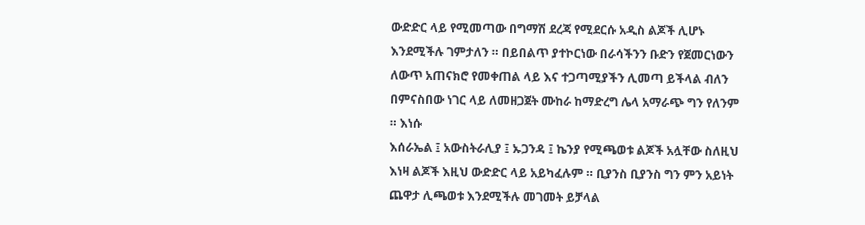ውድድር ላይ የሚመጣው በግማሽ ደረጃ የሚደርሱ አዲስ ልጆች ሊሆኑ እንደሚችሉ ገምታለን ። በይበልጥ ያተኮርነው በራሳችንን ቡድን የጀመርነውን ለውጥ አጠናክሮ የመቀጠል ላይ እና ተጋጣሚያችን ሊመጣ ይችላል ብለን በምናስበው ነገር ላይ ለመዘጋጀት ሙከራ ከማድረግ ሌላ አማራጭ ግን የለንም ። እነሱ
እሰራኤል ፤ አውስትራሊያ ፤ ኡጋንዳ ፤ ኬንያ የሚጫወቱ ልጆች አሏቸው ስለዚህ እነዛ ልጆች እዚህ ውድድር ላይ አይካፈሉም ። ቢያንስ ቢያንስ ግን ምን አይነት ጨዋታ ሊጫወቱ እንደሚችሉ መገመት ይቻላል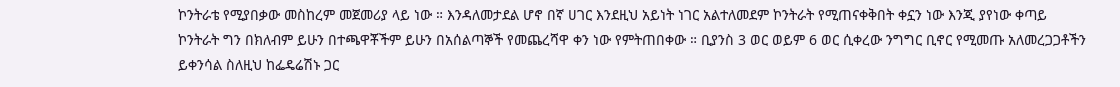ኮንትራቴ የሚያበቃው መስከረም መጀመሪያ ላይ ነው ። እንዳለመታደል ሆኖ በኛ ሀገር እንደዚህ አይነት ነገር አልተለመደም ኮንትራት የሚጠናቀቅበት ቀኗን ነው እንጂ ያየነው ቀጣይ ኮንትራት ግን በክለብም ይሁን በተጫዋቾችም ይሁን በአሰልጣኞች የመጨረሻዋ ቀን ነው የምትጠበቀው ። ቢያንስ 3 ወር ወይም 6 ወር ሲቀረው ንግግር ቢኖር የሚመጡ አለመረጋጋቶችን ይቀንሳል ስለዚህ ከፌዴሬሽኑ ጋር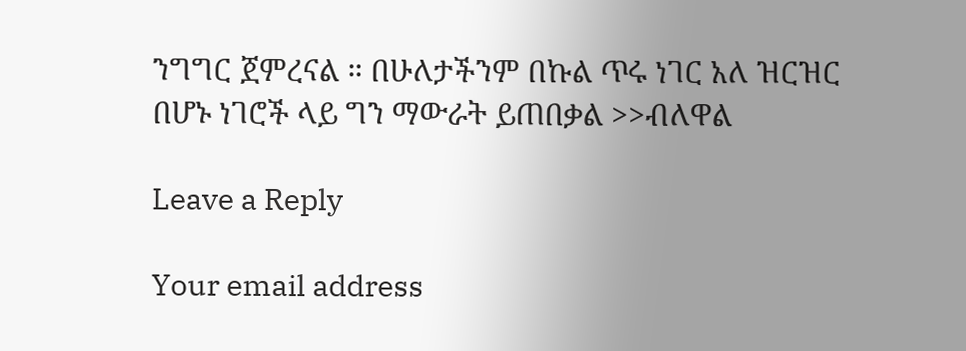ንግግር ጀምረናል ። በሁለታችንም በኩል ጥሩ ነገር አለ ዝርዝር በሆኑ ነገሮች ላይ ግን ማውራት ይጠበቃል >>ብለዋል

Leave a Reply

Your email address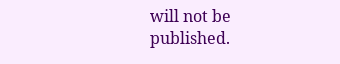will not be published.